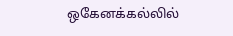ஒகேனக்கல்லில்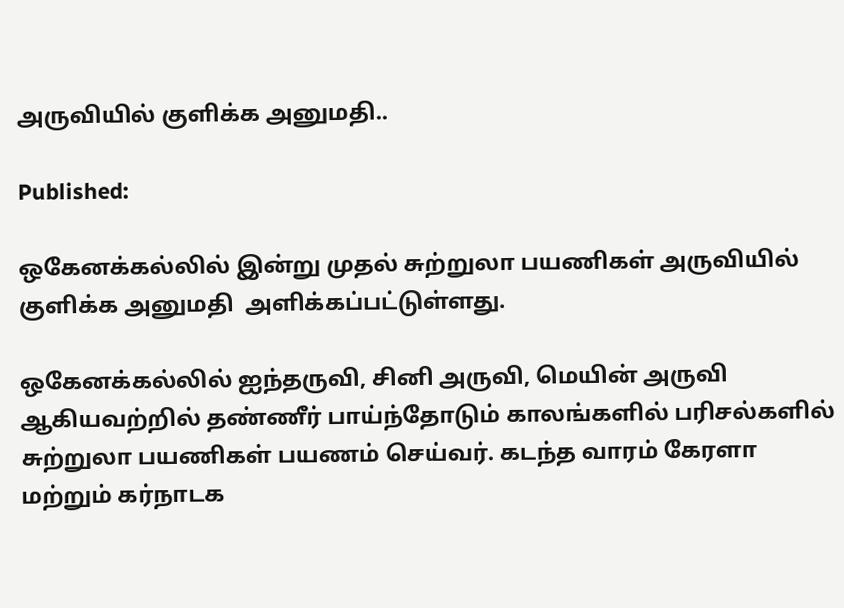அருவியில் குளிக்க அனுமதி..

Published:

ஒகேனக்கல்லில் இன்று முதல் சுற்றுலா பயணிகள் அருவியில் குளிக்க அனுமதி  அளிக்கப்பட்டுள்ளது.

ஒகேனக்கல்லில் ஐந்தருவி, சினி அருவி, மெயின் அருவி ஆகியவற்றில் தண்ணீர் பாய்ந்தோடும் காலங்களில் பரிசல்களில் சுற்றுலா பயணிகள் பயணம் செய்வர். கடந்த வாரம் கேரளா மற்றும் கர்நாடக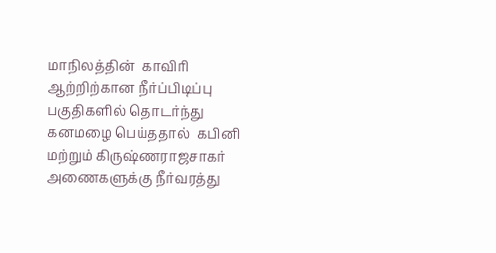மாநிலத்தின்  காவிரி ஆற்றிற்கான நீர்ப்பிடிப்பு பகுதிகளில் தொடர்ந்து கனமழை பெய்ததால்  கபினி மற்றும் கிருஷ்ணராஜசாகர் அணைகளுக்கு நீர்வரத்து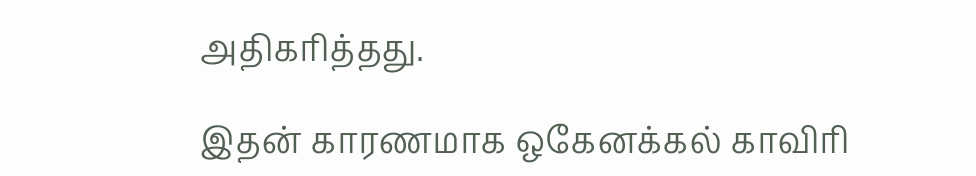அதிகரித்தது.

இதன் காரணமாக ஒகேனக்கல் காவிரி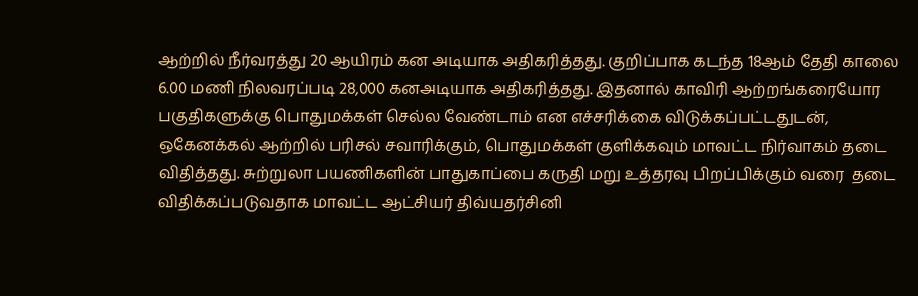ஆற்றில் நீர்வரத்து 20 ஆயிரம் கன அடியாக அதிகரித்தது. குறிப்பாக கடந்த 18ஆம் தேதி காலை 6.00 மணி நிலவரப்படி 28,000 கனஅடியாக அதிகரித்தது. இதனால் காவிரி ஆற்றங்கரையோர பகுதிகளுக்கு பொதுமக்கள் செல்ல வேண்டாம் என எச்சரிக்கை விடுக்கப்பட்டதுடன், ஒகேனக்கல் ஆற்றில் பரிசல் சவாரிக்கும், பொதுமக்கள் குளிக்கவும் மாவட்ட நிர்வாகம் தடை விதித்தது. சுற்றுலா பயணிகளின் பாதுகாப்பை கருதி மறு உத்தரவு பிறப்பிக்கும் வரை  தடை விதிக்கப்படுவதாக மாவட்ட ஆட்சியர் திவ்யதர்சினி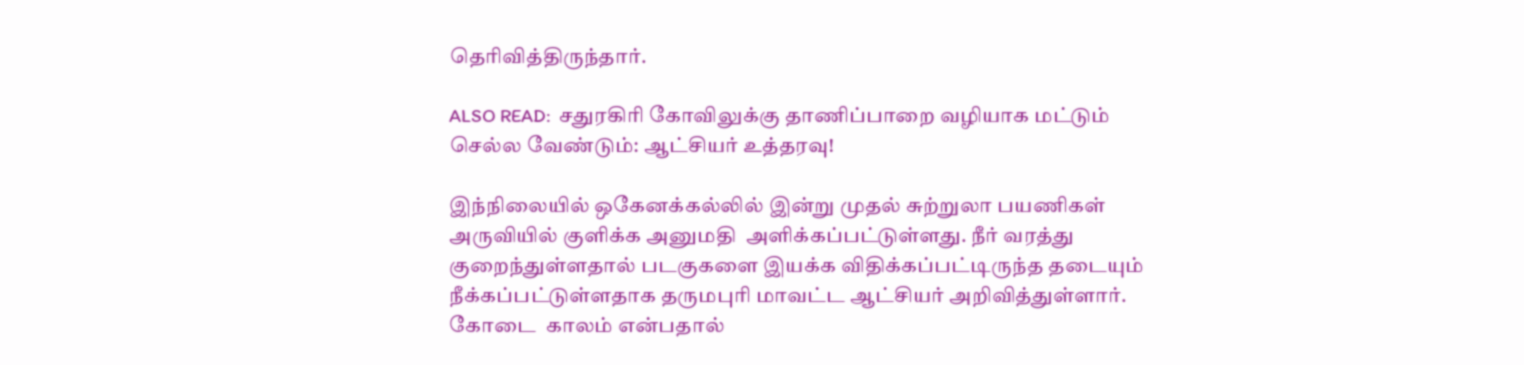தெரிவித்திருந்தார்.

ALSO READ:  சதுரகிரி கோவிலுக்கு தாணிப்பாறை வழியாக மட்டும் செல்ல வேண்டும்: ஆட்சியர் உத்தரவு!

இந்நிலையில் ஒகேனக்கல்லில் இன்று முதல் சுற்றுலா பயணிகள் அருவியில் குளிக்க அனுமதி  அளிக்கப்பட்டுள்ளது. நீர் வரத்து குறைந்துள்ளதால் படகுகளை இயக்க விதிக்கப்பட்டிருந்த தடையும்  நீக்கப்பட்டுள்ளதாக தருமபுரி மாவட்ட ஆட்சியர் அறிவித்துள்ளார்.  கோடை  காலம் என்பதால்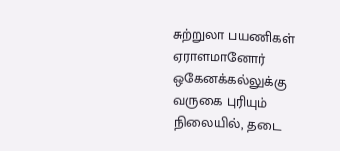சுற்றுலா பயணிகள் ஏராளமானோர் ஒகேனக்கல்லுக்கு  வருகை புரியும் நிலையில், தடை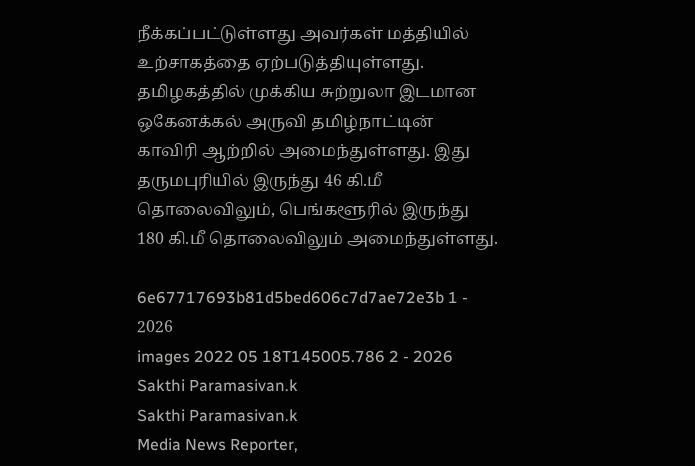நீக்கப்பட்டுள்ளது அவர்கள் மத்தியில் உற்சாகத்தை ஏற்படுத்தியுள்ளது.
தமிழகத்தில் முக்கிய சுற்றுலா இடமான ஒகேனக்கல் அருவி தமிழ்நாட்டின்  காவிரி ஆற்றில் அமைந்துள்ளது. இது தருமபுரியில் இருந்து 46 கி.மீ தொலைவிலும், பெங்களூரில் இருந்து 180 கி.மீ தொலைவிலும் அமைந்துள்ளது.

6e67717693b81d5bed606c7d7ae72e3b 1 - 2026
images 2022 05 18T145005.786 2 - 2026
Sakthi Paramasivan.k
Sakthi Paramasivan.k
Media News Reporter,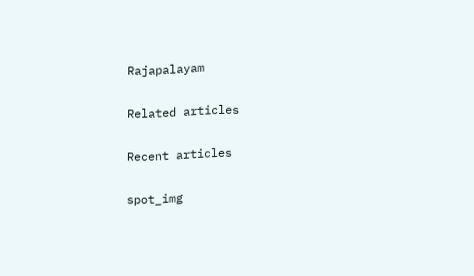Rajapalayam

Related articles

Recent articles

spot_img